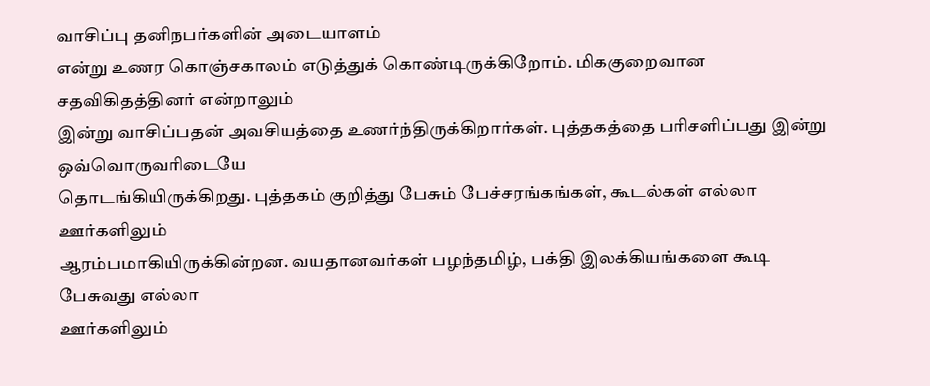வாசிப்பு தனிநபர்களின் அடையாளம்
என்று உணர கொஞ்சகாலம் எடுத்துக் கொண்டிருக்கிறோம். மிககுறைவான சதவிகிதத்தினர் என்றாலும்
இன்று வாசிப்பதன் அவசியத்தை உணர்ந்திருக்கிறார்கள். புத்தகத்தை பரிசளிப்பது இன்று ஒவ்வொருவரிடையே
தொடங்கியிருக்கிறது. புத்தகம் குறித்து பேசும் பேச்சரங்கங்கள், கூடல்கள் எல்லா ஊர்களிலும்
ஆரம்பமாகியிருக்கின்றன. வயதானவர்கள் பழந்தமிழ், பக்தி இலக்கியங்களை கூடி பேசுவது எல்லா
ஊர்களிலும்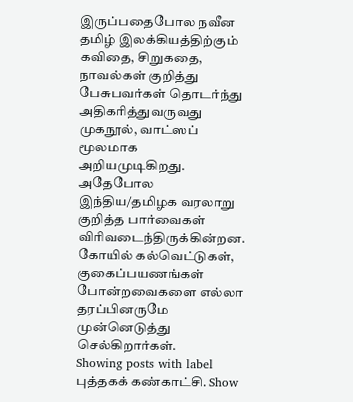இருப்பதைபோல நவீன தமிழ் இலக்கியத்திற்கும் கவிதை, சிறுகதை, நாவல்கள் குறித்து
பேசுபவர்கள் தொடர்ந்து அதிகரித்துவருவது முகநூல், வாட்ஸப் மூலமாக அறியமுடிகிறது. அதேபோல
இந்திய/தமிழக வரலாறு குறித்த பார்வைகள் விரிவடைந்திருக்கின்றன. கோயில் கல்வெட்டுகள்,
குகைப்பயணங்கள் போன்றவைகளை எல்லா தரப்பினருமே முன்னெடுத்து செல்கிறார்கள்.
Showing posts with label புத்தகக் கண்காட்சி. Show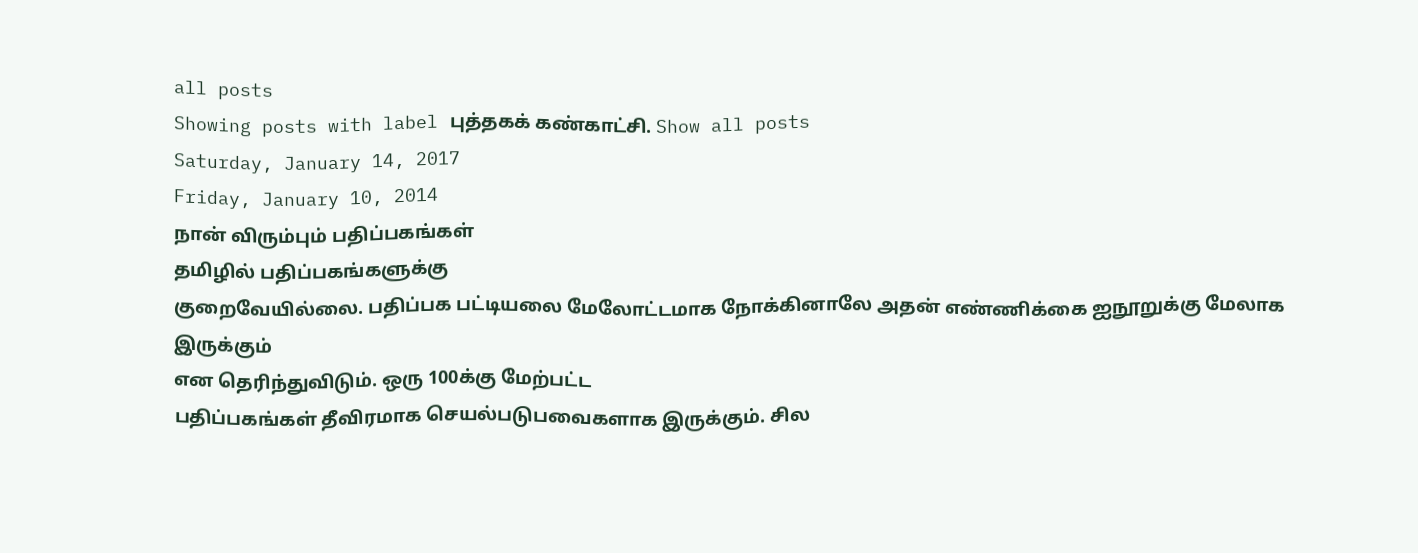all posts
Showing posts with label புத்தகக் கண்காட்சி. Show all posts
Saturday, January 14, 2017
Friday, January 10, 2014
நான் விரும்பும் பதிப்பகங்கள்
தமிழில் பதிப்பகங்களுக்கு
குறைவேயில்லை. பதிப்பக பட்டியலை மேலோட்டமாக நோக்கினாலே அதன் எண்ணிக்கை ஐநூறுக்கு மேலாக இருக்கும்
என தெரிந்துவிடும். ஒரு 100க்கு மேற்பட்ட
பதிப்பகங்கள் தீவிரமாக செயல்படுபவைகளாக இருக்கும். சில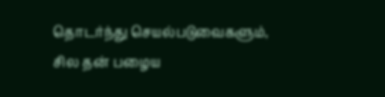தொடர்ந்து செயல்படுவைகளும்,
சில தன் பழைய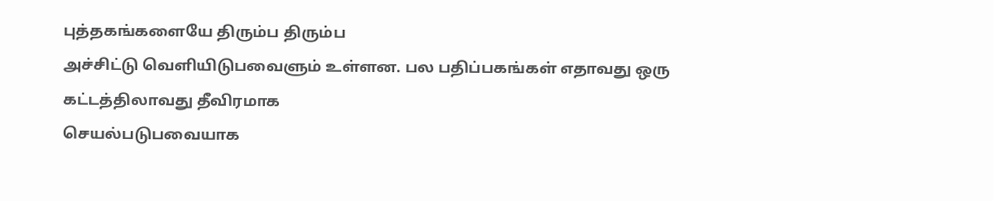புத்தகங்களையே திரும்ப திரும்ப
அச்சிட்டு வெளியிடுபவைளும் உள்ளன. பல பதிப்பகங்கள் எதாவது ஒரு கட்டத்திலாவது தீவிரமாக
செயல்படுபவையாக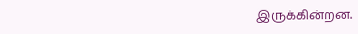இருக்கின்றன.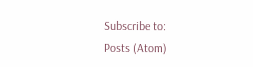Subscribe to:
Posts (Atom)